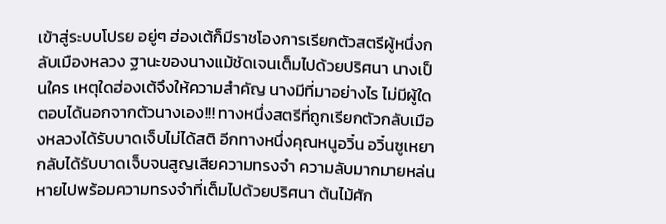เข้าสู่ระบบโปรย อยู่ๆ ฮ่องเต้ก็มีราชโองการเรียกตัวสตรีผู้หนึ่งกลับเมืองหลวง ฐานะของนางแม้ชัดเจนเต็มไปด้วยปริศนา นางเป็นใคร เหตุใดฮ่องเต้จึงให้ความสำคัญ นางมีที่มาอย่างไร ไม่มีผู้ใดตอบได้นอกจากตัวนางเอง!!! ทางหนึ่งสตรีที่ถูกเรียกตัวกลับเมืองหลวงได้รับบาดเจ็บไม่ได้สติ อีกทางหนึ่งคุณหนูอวิ๋น อวิ๋นซูเหยา กลับได้รับบาดเจ็บจนสูญเสียความทรงจำ ความลับมากมายหล่นหายไปพร้อมความทรงจำที่เต็มไปด้วยปริศนา ต้นไม้ศัก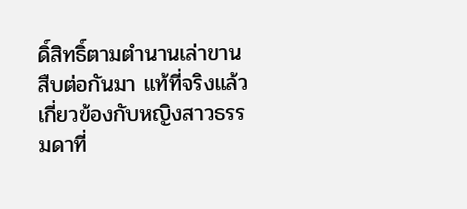ดิ์สิทธิ์ตามตำนานเล่าขานสืบต่อกันมา แท้ที่จริงแล้วเกี่ยวข้องกับหญิงสาวธรรมดาที่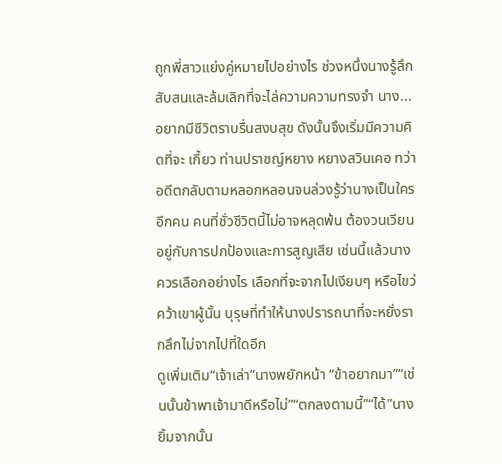ถูกพี่สาวแย่งคู่หมายไปอย่างไร ช่วงหนึ่งนางรู้สึกสับสนและล้มเลิกที่จะไล่ความความทรงจำ นาง...อยากมีชีวิตราบรื่นสงบสุข ดังนั้นจึงเริ่มมีความคิดที่จะ เกี้ยว ท่านปราชญ์หยาง หยางสวินเคอ ทว่าอดีตกลับตามหลอกหลอนจนล่วงรู้ว่านางเป็นใครอีกคน คนที่ชั่วชีวิตนี้ไม่อาจหลุดพ้น ต้องวนเวียนอยู่กับการปกป้องและการสูญเสีย เช่นนี้แล้วนางควรเลือกอย่างไร เลือกที่จะจากไปเงียบๆ หรือไขว่คว้าเขาผู้นั้น บุรุษที่ทำให้นางปรารถนาที่จะหยั่งรากลึกไม่จากไปที่ใดอีก
ดูเพิ่มเติม“เจ้าเล่า”นางพยักหน้า “ข้าอยากมา”“เช่นนั้นข้าพาเจ้ามาดีหรือไม่”“ตกลงตามนี้”“ได้”นางยิ้มจากนั้น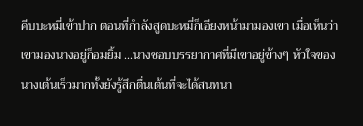คีบบะหมี่เข้าปาก ตอนที่กำลังสูดบะหมี่ก็เอียงหน้ามามองเขา เมื่อเห็นว่าเขามองนางอยู่ก็อมยิ้ม ...นางชอบบรรยากาศที่มีเขาอยู่ข้างๆ หัวใจของนางเต้นเร็วมากทั้งยังรู้สึกตื่นเต้นที่จะได้สนทนา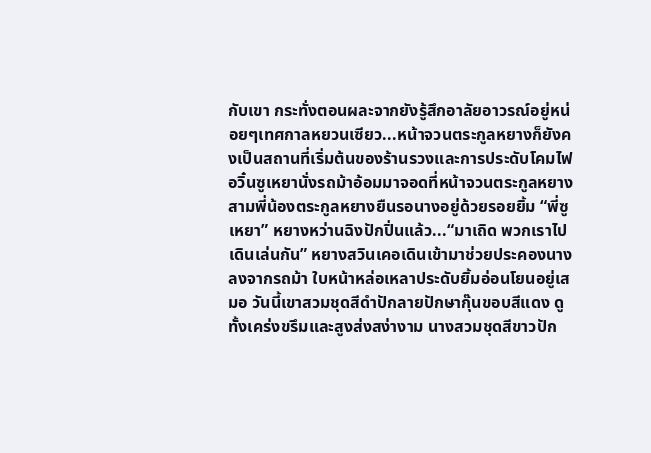กับเขา กระทั่งตอนผละจากยังรู้สึกอาลัยอาวรณ์อยู่หน่อยๆเทศกาลหยวนเซียว...หน้าจวนตระกูลหยางก็ยังคงเป็นสถานที่เริ่มต้นของร้านรวงและการประดับโคมไฟ อวิ๋นซูเหยานั่งรถม้าอ้อมมาจอดที่หน้าจวนตระกูลหยาง สามพี่น้องตระกูลหยางยืนรอนางอยู่ด้วยรอยยิ้ม “พี่ซูเหยา” หยางหว่านฉิงปักปิ่นแล้ว...“มาเถิด พวกเราไปเดินเล่นกัน” หยางสวินเคอเดินเข้ามาช่วยประคองนางลงจากรถม้า ใบหน้าหล่อเหลาประดับยิ้มอ่อนโยนอยู่เสมอ วันนี้เขาสวมชุดสีดำปักลายปักษากุ๊นขอบสีแดง ดูทั้งเคร่งขรึมและสูงส่งสง่างาม นางสวมชุดสีขาวปัก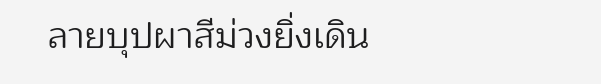ลายบุปผาสีม่วงยิ่งเดิน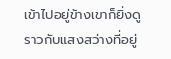เข้าไปอยู่ข้างเขาก็ยิ่งดูราวกับแสงสว่างที่อยู่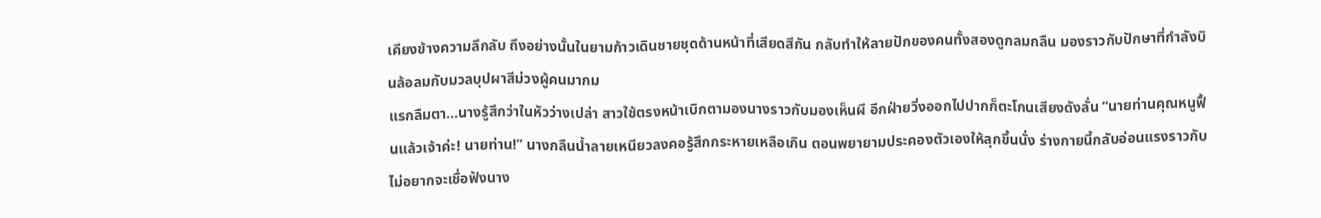เคียงข้างความลึกลับ ถึงอย่างนั้นในยามก้าวเดินชายชุดด้านหน้าที่เสียดสีกัน กลับทำให้ลายปักของคนทั้งสองดูกลมกลืน มองราวกับปักษาที่กำลังบินล้อลมกับมวลบุปผาสีม่วงผู้คนมากม
แรกลืมตา...นางรู้สึกว่าในหัวว่างเปล่า สาวใช้ตรงหน้าเบิกตามองนางราวกับมองเห็นผี อีกฝ่ายวิ่งออกไปปากก็ตะโกนเสียงดังลั่น “นายท่านคุณหนูฟื้นแล้วเจ้าค่ะ! นายท่าน!” นางกลืนน้ำลายเหนียวลงคอรู้สึกกระหายเหลือเกิน ตอนพยายามประคองตัวเองให้ลุกขึ้นนั่ง ร่างกายนี้กลับอ่อนแรงราวกับไม่อยากจะเชื่อฟังนาง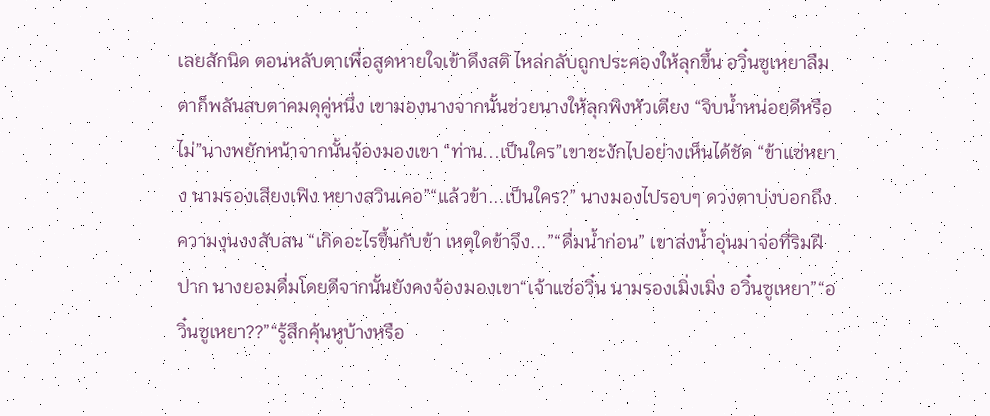เลยสักนิด ตอนหลับตาเพื่อสูดหายใจเข้าดึงสติ ไหล่กลับถูกประคองให้ลุกขึ้น อวิ๋นซูเหยาลืมตาก็พลันสบตาคมดุคู่หนึ่ง เขามองนางจากนั้นช่วยนางให้ลุกพิงหัวเตียง “จิบน้ำหน่อยดีหรือไม่”นางพยักหน้าจากนั้นจ้องมองเขา “ท่าน...เป็นใคร”เขาชะงักไปอย่างเห็นได้ชัด “ข้าแซ่หยาง นามรองเสียงเฟิง หยางสวินเคอ”“แล้วข้า...เป็นใคร?” นางมองไปรอบๆ ดวงตาบ่งบอกถึงความงุนงงสับสน “เกิดอะไรขึ้นกับข้า เหตุใดข้าจึง...”“ดื่มน้ำก่อน” เขาส่งน้ำอุ่นมาจ่อที่ริมฝีปาก นางยอมดื่มโดยดีจากนั้นยังคงจ้องมองเขา“เจ้าแซ่อวิ๋น นามรองเมิ่งเมิ่ง อวิ๋นซูเหยา”“อวิ๋นซูเหยา??”“รู้สึกคุ้นหูบ้างหรือ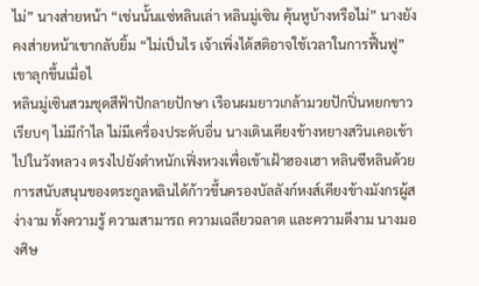ไม่” นางส่ายหน้า “เช่นนั้นแซ่หลินเล่า หลินมู่เซิน คุ้นหูบ้างหรือไม่” นางยังคงส่ายหน้าเขากลับยิ้ม “ไม่เป็นไร เจ้าเพิ่งได้สติอาจใช้เวลาในการฟื้นฟู” เขาลุกขึ้นเมื่อไ
หลินมู่เซินสวมชุดสีฟ้าปักลายปักษา เรือนผมยาวเกล้ามวยปักปิ่นหยกขาวเรียบๆ ไม่มีกำไล ไม่มีเครื่องประดับอื่น นางเดินเคียงข้างหยางสวินเคอเข้าไปในวังหลวง ตรงไปยังตำหนักเฟิ่งหวงเพื่อเข้าเฝ้าฮองเฮา หลินซีหลินด้วยการสนับสนุนของตระกูลหลินได้ก้าวขึ้นครองบัลลังก์หงส์เคียงข้างมังกรผู้สง่างาม ทั้งความรู้ ความสามารถ ความเฉลียวฉลาด และความดีงาม นางมองศิษ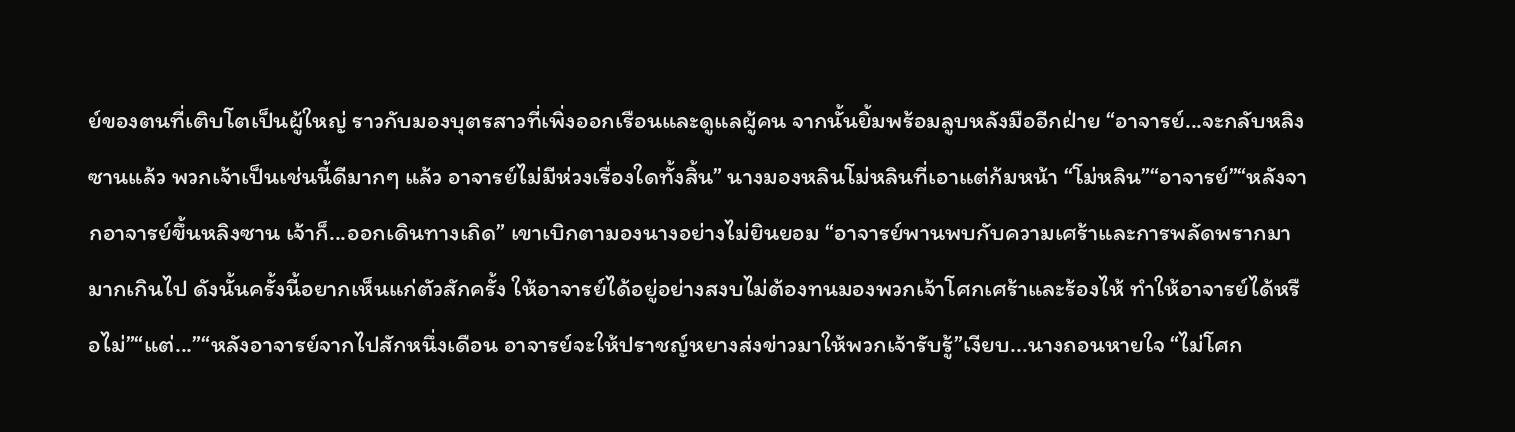ย์ของตนที่เติบโตเป็นผู้ใหญ่ ราวกับมองบุตรสาวที่เพิ่งออกเรือนและดูแลผู้คน จากนั้นยิ้มพร้อมลูบหลังมืออีกฝ่าย “อาจารย์...จะกลับหลิงซานแล้ว พวกเจ้าเป็นเช่นนี้ดีมากๆ แล้ว อาจารย์ไม่มีห่วงเรื่องใดทั้งสิ้น” นางมองหลินโม่หลินที่เอาแต่ก้มหน้า “โม่หลิน”“อาจารย์”“หลังจากอาจารย์ขึ้นหลิงซาน เจ้าก็...ออกเดินทางเถิด” เขาเบิกตามองนางอย่างไม่ยินยอม “อาจารย์พานพบกับความเศร้าและการพลัดพรากมามากเกินไป ดังนั้นครั้งนี้อยากเห็นแก่ตัวสักครั้ง ให้อาจารย์ได้อยู่อย่างสงบไม่ต้องทนมองพวกเจ้าโศกเศร้าและร้องไห้ ทำให้อาจารย์ได้หรือไม่”“แต่...”“หลังอาจารย์จากไปสักหนึ่งเดือน อาจารย์จะให้ปราชญ์หยางส่งข่าวมาให้พวกเจ้ารับรู้”เงียบ...นางถอนหายใจ “ไม่โศก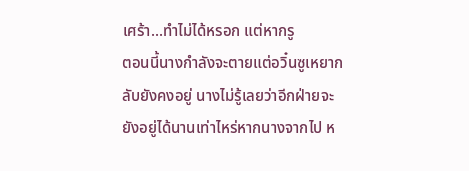เศร้า...ทำไม่ได้หรอก แต่หากรู
ตอนนี้นางกำลังจะตายแต่อวิ๋นซูเหยากลับยังคงอยู่ นางไม่รู้เลยว่าอีกฝ่ายจะยังอยู่ได้นานเท่าไหร่หากนางจากไป ห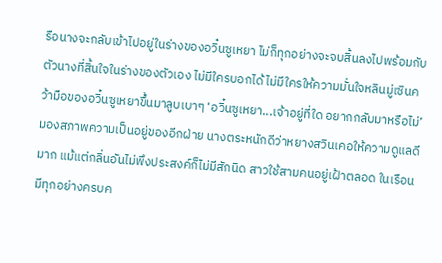รือนางจะกลับเข้าไปอยู่ในร่างของอวิ๋นซูเหยา ไม่ก็ทุกอย่างจะจบสิ้นลงไปพร้อมกับตัวนางที่สิ้นใจในร่างของตัวเอง ไม่มีใครบอกได้ ไม่มีใครให้ความมั่นใจหลินมู่เซินคว้ามือของอวิ๋นซูเหยาขึ้นมาลูบเบาๆ ‘อวิ๋นซูเหยา...เจ้าอยู่ที่ใด อยากกลับมาหรือไม่’มองสภาพความเป็นอยู่ของอีกฝ่าย นางตระหนักดีว่าหยางสวินเคอให้ความดูแลดีมาก แม้แต่กลิ่นอันไม่พึงประสงค์ก็ไม่มีสักนิด สาวใช้สามคนอยู่เฝ้าตลอด ในเรือนมีทุกอย่างครบค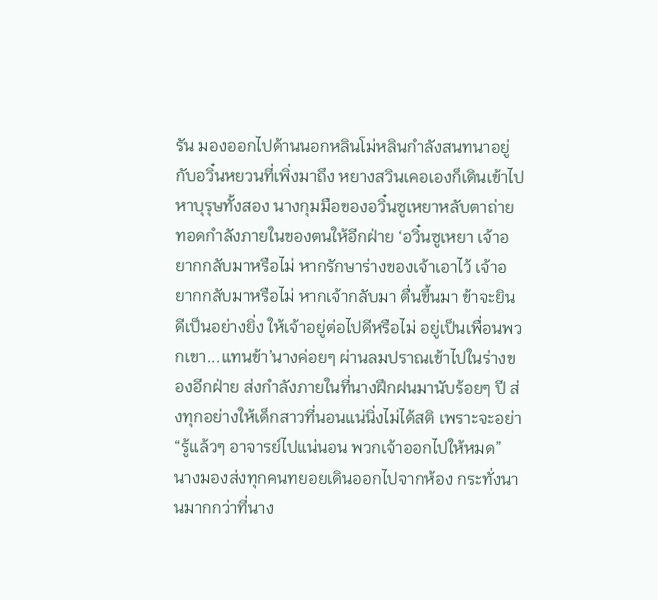รัน มองออกไปด้านนอกหลินโม่หลินกำลังสนทนาอยู่กับอวิ๋นหยวนที่เพิ่งมาถึง หยางสวินเคอเองก็เดินเข้าไปหาบุรุษทั้งสอง นางกุมมือของอวิ๋นซูเหยาหลับตาถ่ายทอดกำลังภายในของตนให้อีกฝ่าย ‘อวิ๋นซูเหยา เจ้าอยากกลับมาหรือไม่ หากรักษาร่างของเจ้าเอาไว้ เจ้าอยากกลับมาหรือไม่ หากเจ้ากลับมา ตื่นขึ้นมา ข้าจะยินดีเป็นอย่างยิ่ง ให้เจ้าอยู่ต่อไปดีหรือไม่ อยู่เป็นเพื่อนพวกเขา...แทนข้า’นางค่อยๆ ผ่านลมปราณเข้าไปในร่างของอีกฝ่าย ส่งกำลังภายในที่นางฝึกฝนมานับร้อยๆ ปี ส่งทุกอย่างให้เด็กสาวที่นอนแน่นิ่งไม่ได้สติ เพราะจะอย่า
“รู้แล้วๆ อาจารย์ไปแน่นอน พวกเจ้าออกไปให้หมด” นางมองส่งทุกคนทยอยเดินออกไปจากห้อง กระทั่งนานมากกว่าที่นาง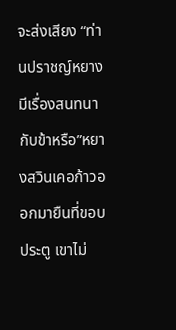จะส่งเสียง “ท่านปราชญ์หยางมีเรื่องสนทนากับข้าหรือ”หยางสวินเคอก้าวออกมายืนที่ขอบประตู เขาไม่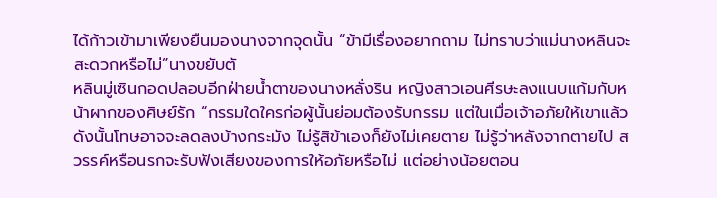ได้ก้าวเข้ามาเพียงยืนมองนางจากจุดนั้น “ข้ามีเรื่องอยากถาม ไม่ทราบว่าแม่นางหลินจะสะดวกหรือไม่”นางขยับตั
หลินมู่เซินกอดปลอบอีกฝ่ายน้ำตาของนางหลั่งริน หญิงสาวเอนศีรษะลงแนบแก้มกับหน้าผากของศิษย์รัก “กรรมใดใครก่อผู้นั้นย่อมต้องรับกรรม แต่ในเมื่อเจ้าอภัยให้เขาแล้วดังนั้นโทษอาจจะลดลงบ้างกระมัง ไม่รู้สิข้าเองก็ยังไม่เคยตาย ไม่รู้ว่าหลังจากตายไป สวรรค์หรือนรกจะรับฟังเสียงของการให้อภัยหรือไม่ แต่อย่างน้อยตอน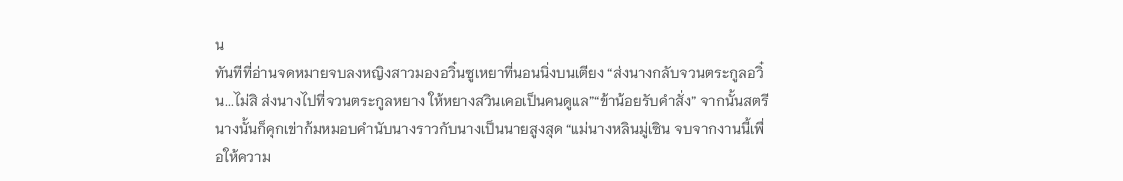น
ทันทีที่อ่านจดหมายจบลงหญิงสาวมองอวิ๋นซูเหยาที่นอนนิ่งบนเตียง “ส่งนางกลับจวนตระกูลอวิ๋น...ไม่สิ ส่งนางไปที่จวนตระกูลหยาง ให้หยางสวินเคอเป็นคนดูแล”“ข้าน้อยรับคำสั่ง” จากนั้นสตรีนางนั้นก็คุกเข่าก้มหมอบคำนับนางราวกับนางเป็นนายสูงสุด “แม่นางหลินมู่เซิน จบจากงานนี้เพื่อให้ความ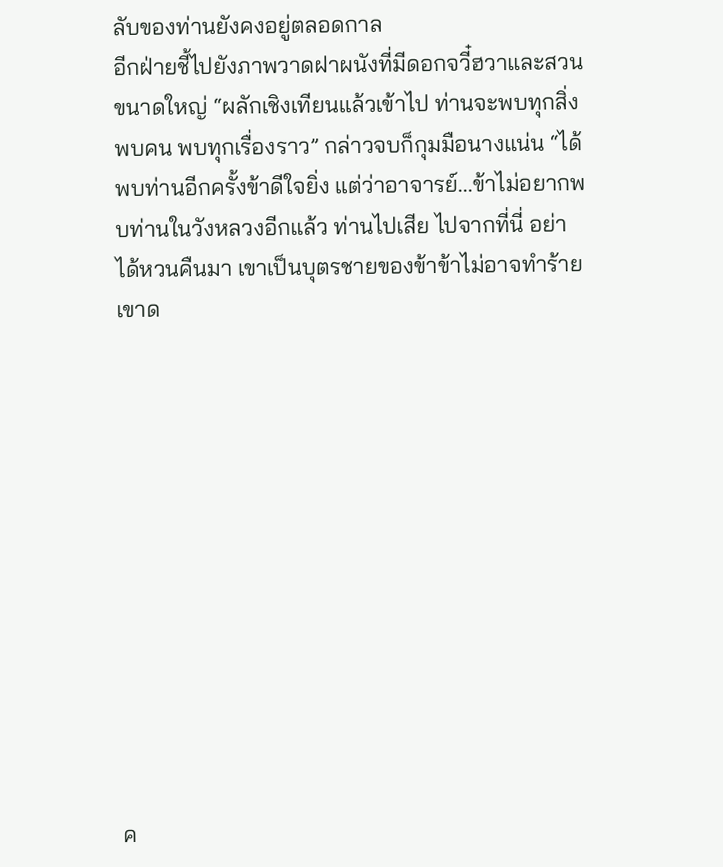ลับของท่านยังคงอยู่ตลอดกาล
อีกฝ่ายชี้ไปยังภาพวาดฝาผนังที่มีดอกจวี๋ฮวาและสวนขนาดใหญ่ “ผลักเชิงเทียนแล้วเข้าไป ท่านจะพบทุกสิ่ง พบคน พบทุกเรื่องราว” กล่าวจบก็กุมมือนางแน่น “ได้พบท่านอีกครั้งข้าดีใจยิ่ง แต่ว่าอาจารย์...ข้าไม่อยากพบท่านในวังหลวงอีกแล้ว ท่านไปเสีย ไปจากที่นี่ อย่าได้หวนคืนมา เขาเป็นบุตรชายของข้าข้าไม่อาจทำร้ายเขาด












ค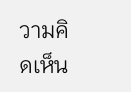วามคิดเห็น